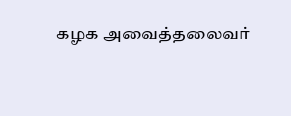கழக அவைத்தலைவர்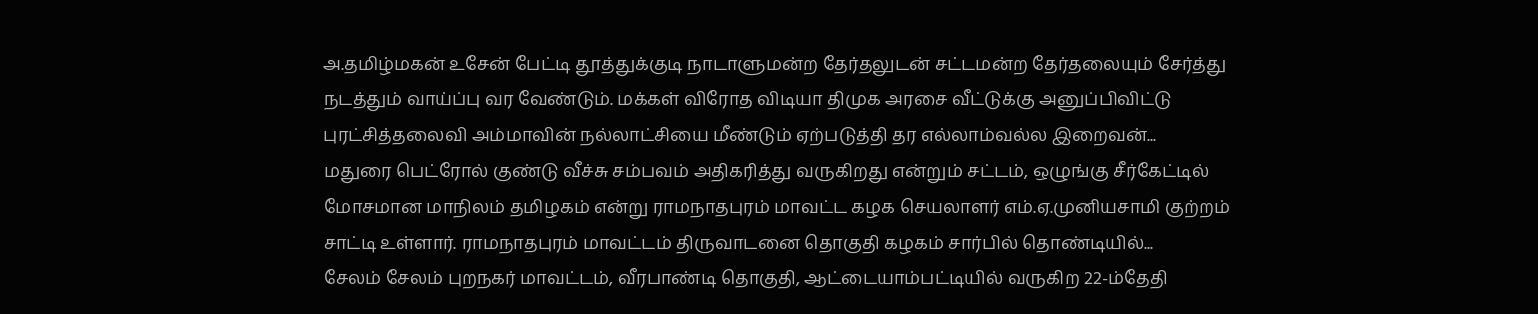அ.தமிழ்மகன் உசேன் பேட்டி தூத்துக்குடி நாடாளுமன்ற தேர்தலுடன் சட்டமன்ற தேர்தலையும் சேர்த்து நடத்தும் வாய்ப்பு வர வேண்டும். மக்கள் விரோத விடியா திமுக அரசை வீட்டுக்கு அனுப்பிவிட்டு புரட்சித்தலைவி அம்மாவின் நல்லாட்சியை மீண்டும் ஏற்படுத்தி தர எல்லாம்வல்ல இறைவன்...
மதுரை பெட்ரோல் குண்டு வீச்சு சம்பவம் அதிகரித்து வருகிறது என்றும் சட்டம், ஒழுங்கு சீர்கேட்டில் மோசமான மாநிலம் தமிழகம் என்று ராமநாதபுரம் மாவட்ட கழக செயலாளர் எம்.ஏ.முனியசாமி குற்றம் சாட்டி உள்ளார். ராமநாதபுரம் மாவட்டம் திருவாடனை தொகுதி கழகம் சார்பில் தொண்டியில்...
சேலம் சேலம் புறநகர் மாவட்டம், வீரபாண்டி தொகுதி, ஆட்டையாம்பட்டியில் வருகிற 22-ம்தேதி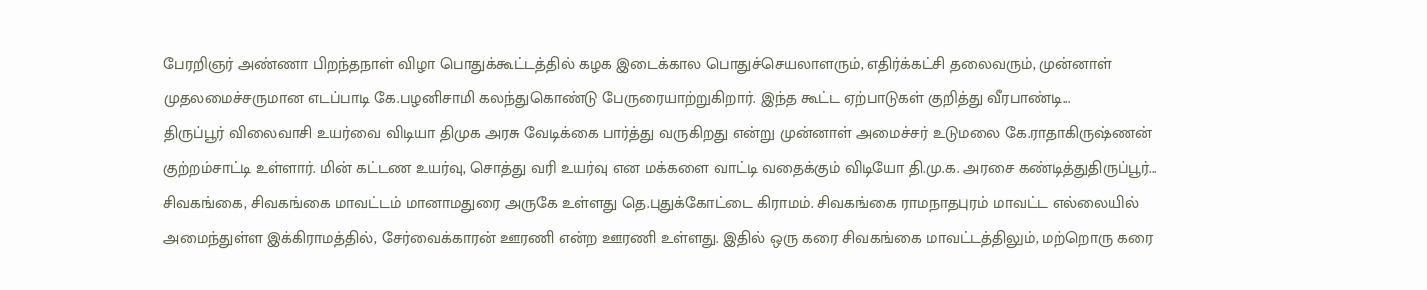பேரறிஞர் அண்ணா பிறந்தநாள் விழா பொதுக்கூட்டத்தில் கழக இடைக்கால பொதுச்செயலாளரும், எதிர்க்கட்சி தலைவரும், முன்னாள் முதலமைச்சருமான எடப்பாடி கே.பழனிசாமி கலந்துகொண்டு பேருரையாற்றுகிறார். இந்த கூட்ட ஏற்பாடுகள் குறித்து வீரபாண்டி...
திருப்பூர் விலைவாசி உயர்வை விடியா திமுக அரசு வேடிக்கை பார்த்து வருகிறது என்று முன்னாள் அமைச்சர் உடுமலை கே.ராதாகிருஷ்ணன் குற்றம்சாட்டி உள்ளார். மின் கட்டண உயர்வு, சொத்து வரி உயர்வு என மக்களை வாட்டி வதைக்கும் விடியோ தி.மு.க. அரசை கண்டித்துதிருப்பூர்...
சிவகங்கை, சிவகங்கை மாவட்டம் மானாமதுரை அருகே உள்ளது தெ.புதுக்கோட்டை கிராமம். சிவகங்கை ராமநாதபுரம் மாவட்ட எல்லையில் அமைந்துள்ள இக்கிராமத்தில், சேர்வைக்காரன் ஊரணி என்ற ஊரணி உள்ளது. இதில் ஒரு கரை சிவகங்கை மாவட்டத்திலும், மற்றொரு கரை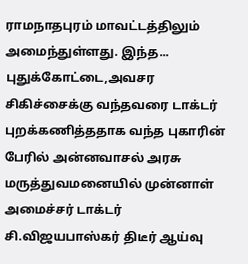ராமநாதபுரம் மாவட்டத்திலும் அமைந்துள்ளது. இந்த...
புதுக்கோட்டை,அவசர சிகிச்சைக்கு வந்தவரை டாக்டர் புறக்கணித்ததாக வந்த புகாரின் பேரில் அன்னவாசல் அரசு மருத்துவமனையில் முன்னாள் அமைச்சர் டாக்டர் சி.விஜயபாஸ்கர் திடீர் ஆய்வு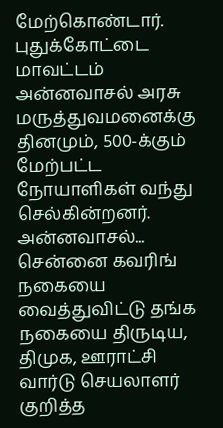மேற்கொண்டார். புதுக்கோட்டை மாவட்டம் அன்னவாசல் அரசு மருத்துவமனைக்கு தினமும், 500-க்கும் மேற்பட்ட நோயாளிகள் வந்து செல்கின்றனர். அன்னவாசல்...
சென்னை கவரிங் நகையை வைத்துவிட்டு தங்க நகையை திருடிய, திமுக, ஊராட்சி வார்டு செயலாளர் குறித்த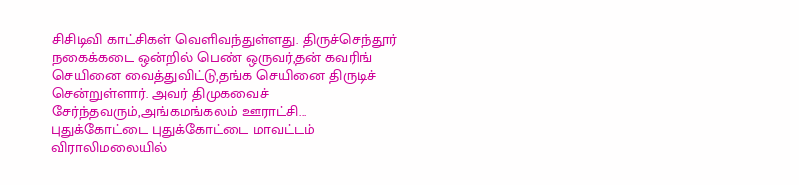சிசிடிவி காட்சிகள் வெளிவந்துள்ளது. திருச்செந்தூர் நகைக்கடை ஒன்றில் பெண் ஒருவர்,தன் கவரிங் செயினை வைத்துவிட்டு,தங்க செயினை திருடிச் சென்றுள்ளார். அவர் திமுகவைச் சேர்ந்தவரும்,அங்கமங்கலம் ஊராட்சி...
புதுக்கோட்டை புதுக்கோட்டை மாவட்டம் விராலிமலையில்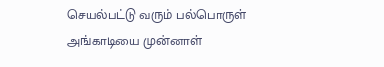செயல்பட்டு வரும் பல்பொருள் அங்காடியை முன்னாள்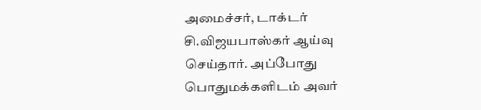அமைச்சர், டாக்டர் சி.விஜயபாஸ்கர் ஆய்வு செய்தார். அப்போது பொதுமக்களிடம் அவர்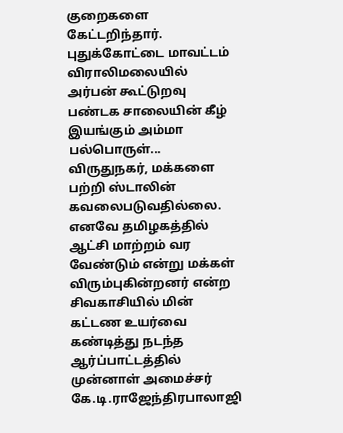குறைகளை கேட்டறிந்தார். புதுக்கோட்டை மாவட்டம் விராலிமலையில் அர்பன் கூட்டுறவு பண்டக சாலையின் கீழ் இயங்கும் அம்மா பல்பொருள்...
விருதுநகர், மக்களை பற்றி ஸ்டாலின் கவலைபடுவதில்லை. எனவே தமிழகத்தில் ஆட்சி மாற்றம் வர வேண்டும் என்று மக்கள் விரும்புகின்றனர் என்ற சிவகாசியில் மின் கட்டண உயர்வை கண்டித்து நடந்த ஆர்ப்பாட்டத்தில் முன்னாள் அமைச்சர் கே.டி.ராஜேந்திரபாலாஜி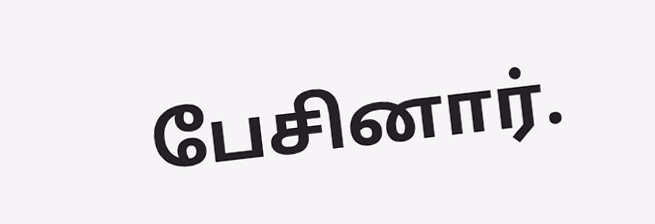பேசினார்.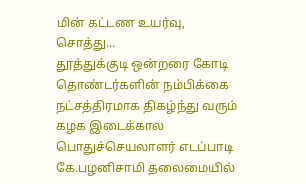மின் கட்டண உயர்வு, சொத்து...
தூத்துக்குடி ஒன்றரை கோடி தொண்டர்களின் நம்பிக்கை நட்சத்திரமாக திகழ்ந்து வரும் கழக இடைக்கால பொதுச்செயலாளர் எடப்பாடி கே.பழனிசாமி தலைமையில்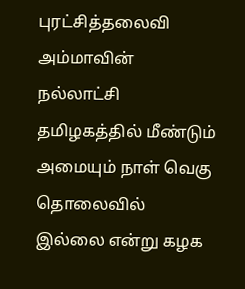புரட்சித்தலைவி அம்மாவின் நல்லாட்சி தமிழகத்தில் மீண்டும் அமையும் நாள் வெகு தொலைவில் இல்லை என்று கழக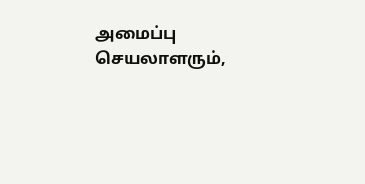அமைப்பு செயலாளரும்,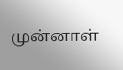முன்னாள்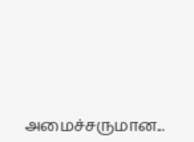அமைச்சருமான...